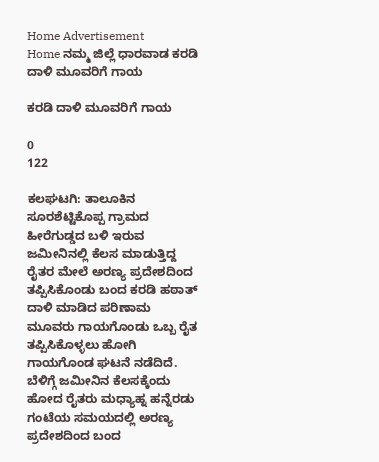Home Advertisement
Home ನಮ್ಮ ಜಿಲ್ಲೆ ಧಾರವಾಡ ಕರಡಿ ದಾಳಿ ಮೂವರಿಗೆ ಗಾಯ

ಕರಡಿ ದಾಳಿ ಮೂವರಿಗೆ ಗಾಯ

0
122

ಕಲಘಟಗಿ: ತಾಲೂಕಿನ ಸೂರಶೆಟ್ಟಿಕೊಪ್ಪ ಗ್ರಾಮದ ಹೀರೆಗುಡ್ಡದ ಬಳಿ ಇರುವ ಜಮೀನಿನಲ್ಲಿ ಕೆಲಸ ಮಾಡುತ್ತಿದ್ದ ರೈತರ ಮೇಲೆ ಅರಣ್ಯ ಪ್ರದೇಶದಿಂದ ತಪ್ಪಿಸಿಕೊಂಡು ಬಂದ ಕರಡಿ ಹಠಾತ್ ದಾಳಿ ಮಾಡಿದ ಪರಿಣಾಮ ಮೂವರು ಗಾಯಗೊಂಡು ಒಬ್ಬ ರೈತ ತಪ್ಪಿಸಿಕೊಳ್ಳಲು ಹೋಗಿ ಗಾಯಗೊಂಡ ಘಟನೆ ನಡೆದಿದೆ.
ಬೆಳಿಗ್ಗೆ ಜಮೀನಿನ ಕೆಲಸಕ್ಕೆಂದು ಹೋದ ರೈತರು ಮಧ್ಯಾಹ್ನ ಹನ್ನೆರಡು ಗಂಟೆಯ ಸಮಯದಲ್ಲಿ ಅರಣ್ಯ ಪ್ರದೇಶದಿಂದ ಬಂದ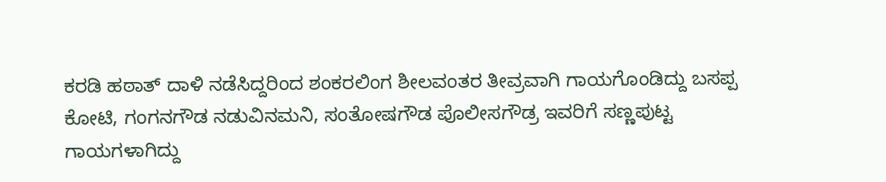ಕರಡಿ ಹಠಾತ್ ದಾಳಿ ನಡೆಸಿದ್ದರಿಂದ ಶಂಕರಲಿಂಗ ಶೀಲವಂತರ ತೀವ್ರವಾಗಿ ಗಾಯಗೊಂಡಿದ್ದು ಬಸಪ್ಪ ಕೋಟಿ, ಗಂಗನಗೌಡ ನಡುವಿನಮನಿ, ಸಂತೋಷಗೌಡ ಪೊಲೀಸಗೌಡ್ರ ಇವರಿಗೆ ಸಣ್ಣಪುಟ್ಟ ಗಾಯಗಳಾಗಿದ್ದು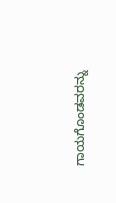ಗಾಯಗೊಂಡವರನ್ನು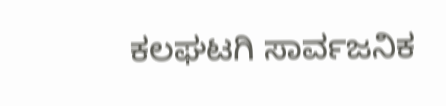ಕಲಘಟಗಿ ಸಾರ್ವಜನಿಕ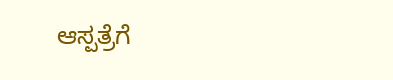ಆಸ್ಪತ್ರೆಗೆ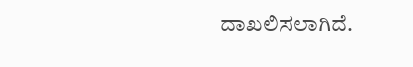ದಾಖಲಿಸಲಾಗಿದೆ.